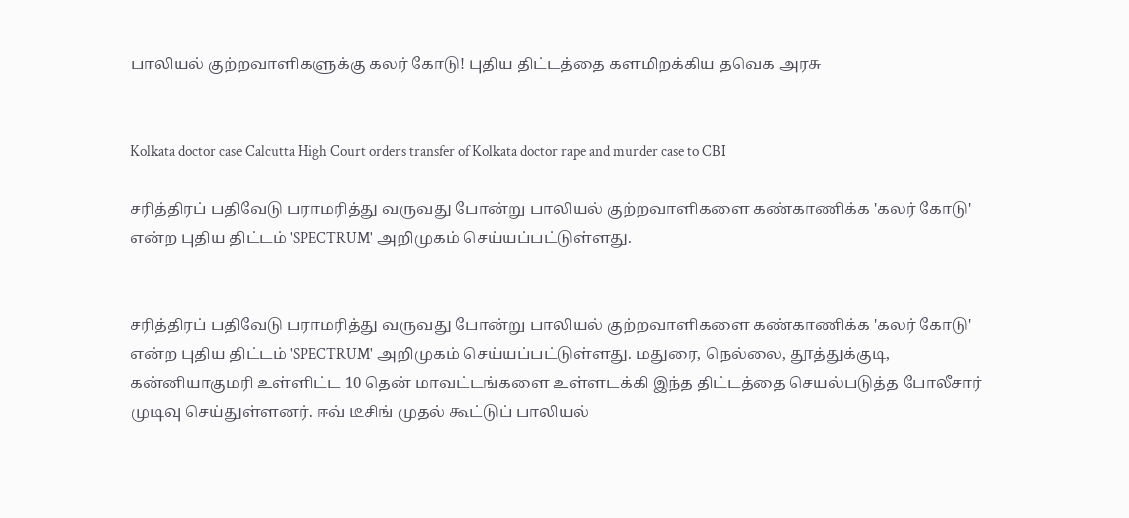பாலியல் குற்றவாளிகளுக்கு கலர் கோடு! புதிய திட்டத்தை களமிறக்கிய தவெக அரசு


Kolkata doctor case Calcutta High Court orders transfer of Kolkata doctor rape and murder case to CBI

சரித்திரப் பதிவேடு பராமரித்து வருவது போன்று பாலியல் குற்றவாளிகளை கண்காணிக்க 'கலர் கோடு' என்ற புதிய திட்டம் 'SPECTRUM' அறிமுகம் செய்யப்பட்டுள்ளது.


சரித்திரப் பதிவேடு பராமரித்து வருவது போன்று பாலியல் குற்றவாளிகளை கண்காணிக்க 'கலர் கோடு' என்ற புதிய திட்டம் 'SPECTRUM' அறிமுகம் செய்யப்பட்டுள்ளது. மதுரை, நெல்லை, தூத்துக்குடி, கன்னியாகுமரி உள்ளிட்ட 10 தென் மாவட்டங்களை உள்ளடக்கி இந்த திட்டத்தை செயல்படுத்த போலீசார் முடிவு செய்துள்ளனர். ஈவ் டீசிங் முதல் கூட்டுப் பாலியல்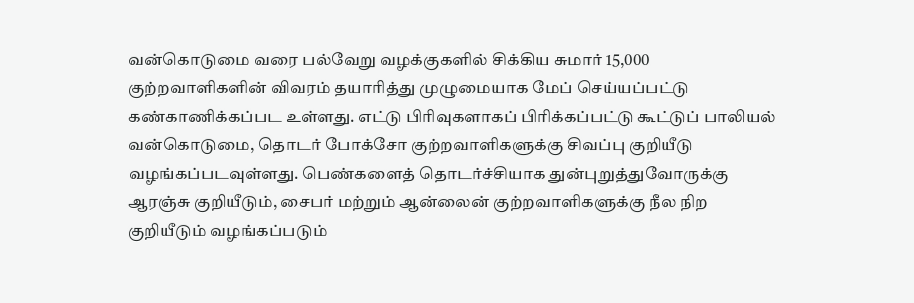வன்கொடுமை வரை பல்வேறு வழக்குகளில் சிக்கிய சுமார் 15,000 குற்றவாளிகளின் விவரம் தயாரித்து முழுமையாக மேப் செய்யப்பட்டு கண்காணிக்கப்பட உள்ளது. எட்டு பிரிவுகளாகப் பிரிக்கப்பட்டு கூட்டுப் பாலியல் வன்கொடுமை, தொடர் போக்சோ குற்றவாளிகளுக்கு சிவப்பு குறியீடு வழங்கப்படவுள்ளது. பெண்களைத் தொடர்ச்சியாக துன்புறுத்துவோருக்கு ஆரஞ்சு குறியீடும், சைபர் மற்றும் ஆன்லைன் குற்றவாளிகளுக்கு நீல நிற குறியீடும் வழங்கப்படும்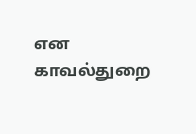என
காவல்துறை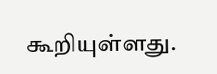கூறியுள்ளது.